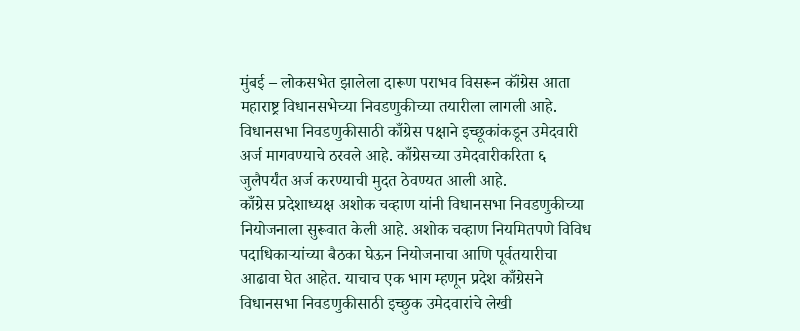मुंबई – लोकसभेत झालेला दारूण पराभव विसरून कॉंग्रेस आता महाराष्ट्र विधानसभेच्या निवडणुकीच्या तयारीला लागली आहे. विधानसभा निवडणुकीसाठी काँग्रेस पक्षाने इच्छूकांकडून उमेदवारी अर्ज मागवण्याचे ठरवले आहे. काँग्रेसच्या उमेदवारीकरिता ६ जुलैपर्यंत अर्ज करण्याची मुदत ठेवण्यत आली आहे.
काँग्रेस प्रदेशाध्यक्ष अशोक चव्हाण यांनी विधानसभा निवडणुकीच्या नियोजनाला सुरूवात केली आहे. अशोक चव्हाण नियमितपणे विविध पदाधिकाऱ्यांच्या बैठका घेऊन नियोजनाचा आणि पूर्वतयारीचा आढावा घेत आहेत. याचाच एक भाग म्हणून प्रदेश काँग्रेसने विधानसभा निवडणुकीसाठी इच्छुक उमेदवारांचे लेखी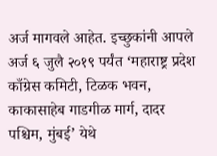अर्ज मागवले आहेत. इच्छुकांनी आपले अर्ज ६ जुलै २०१९ पर्यंत ‘महाराष्ट्र प्रदेश काँग्रेस कमिटी, टिळक भवन, काकासाहेब गाडगीळ मार्ग, दादर पश्चिम, मुंबई’ येथे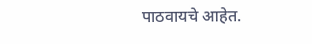पाठवायचे आहेत.